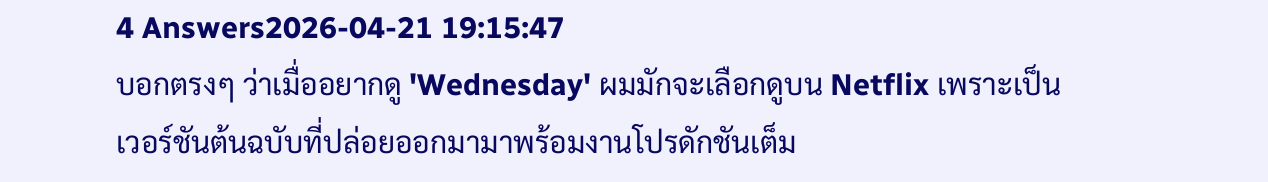4 Answers2026-04-21 19:15:47
บอกตรงๆ ว่าเมื่ออยากดู 'Wednesday' ผมมักจะเลือกดูบน Netflix เพราะเป็นเวอร์ชันต้นฉบับที่ปล่อยออกมามาพร้อมงานโปรดักชันเต็ม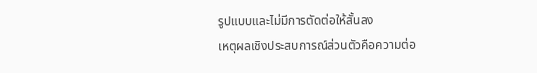รูปแบบและไม่มีการตัดต่อให้สั้นลง
เหตุผลเชิงประสบการณ์ส่วนตัวคือความต่อ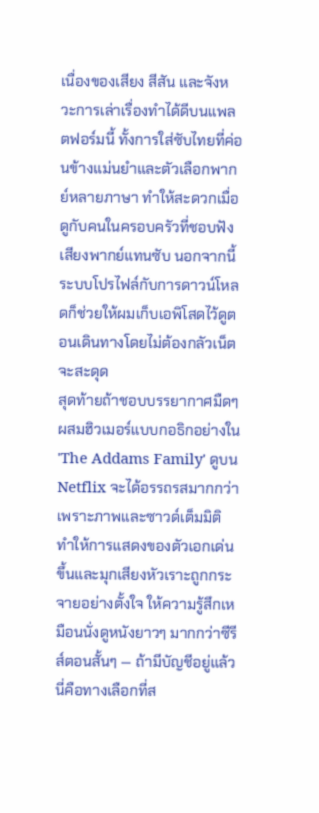เนื่องของเสียง สีสัน และจังหวะการเล่าเรื่องทำได้ดีบนแพลตฟอร์มนี้ ทั้งการใส่ซับไทยที่ค่อนข้างแม่นยำและตัวเลือกพากย์หลายภาษา ทำให้สะดวกเมื่อดูกับคนในครอบครัวที่ชอบฟังเสียงพากย์แทนซับ นอกจากนี้ระบบโปรไฟล์กับการดาวน์โหลดก็ช่วยให้ผมเก็บเอพิโสดไว้ดูตอนเดินทางโดยไม่ต้องกลัวเน็ตจะสะดุด
สุดท้ายถ้าชอบบรรยากาศมืดๆ ผสมฮิวเมอร์แบบกอธิกอย่างใน 'The Addams Family' ดูบน Netflix จะได้อรรถรสมากกว่า เพราะภาพและซาวด์เต็มมิติ ทำให้การแสดงของตัวเอกเด่นขึ้นและมุกเสียงหัวเราะถูกกระจายอย่างตั้งใจ ให้ความรู้สึกเหมือนนั่งดูหนังยาวๆ มากกว่าซีรีส์ตอนสั้นๆ — ถ้ามีบัญชีอยู่แล้วนี่คือทางเลือกที่ส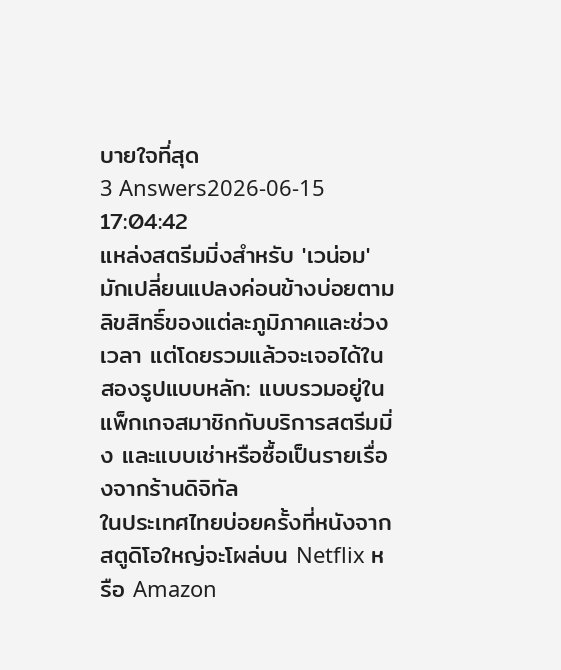บายใจที่สุด
3 Answers2026-06-15 17:04:42
แหล่งสตรีมมิ่งสำหรับ 'เวน่อม' มักเปลี่ยนแปลงค่อนข้างบ่อยตามลิขสิทธิ์ของแต่ละภูมิภาคและช่วงเวลา แต่โดยรวมแล้วจะเจอได้ในสองรูปแบบหลัก: แบบรวมอยู่ในแพ็กเกจสมาชิกกับบริการสตรีมมิ่ง และแบบเช่าหรือซื้อเป็นรายเรื่องจากร้านดิจิทัล
ในประเทศไทยบ่อยครั้งที่หนังจากสตูดิโอใหญ่จะโผล่บน Netflix หรือ Amazon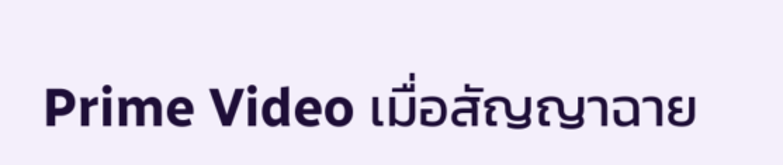Prime Video เมื่อสัญญาฉาย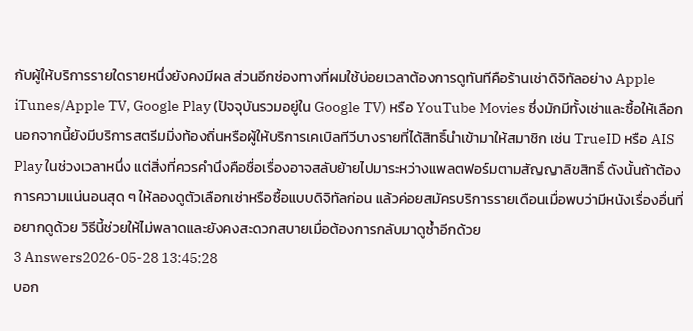กับผู้ให้บริการรายใดรายหนึ่งยังคงมีผล ส่วนอีกช่องทางที่ผมใช้บ่อยเวลาต้องการดูทันทีคือร้านเช่าดิจิทัลอย่าง Apple iTunes/Apple TV, Google Play (ปัจจุบันรวมอยู่ใน Google TV) หรือ YouTube Movies ซึ่งมักมีทั้งเช่าและซื้อให้เลือก
นอกจากนี้ยังมีบริการสตรีมมิ่งท้องถิ่นหรือผู้ให้บริการเคเบิลทีวีบางรายที่ได้สิทธิ์นำเข้ามาให้สมาชิก เช่น TrueID หรือ AIS Play ในช่วงเวลาหนึ่ง แต่สิ่งที่ควรคำนึงคือชื่อเรื่องอาจสลับย้ายไปมาระหว่างแพลตฟอร์มตามสัญญาลิขสิทธิ์ ดังนั้นถ้าต้องการความแน่นอนสุด ๆ ให้ลองดูตัวเลือกเช่าหรือซื้อแบบดิจิทัลก่อน แล้วค่อยสมัครบริการรายเดือนเมื่อพบว่ามีหนังเรื่องอื่นที่อยากดูด้วย วิธีนี้ช่วยให้ไม่พลาดและยังคงสะดวกสบายเมื่อต้องการกลับมาดูซ้ำอีกด้วย
3 Answers2026-05-28 13:45:28
บอก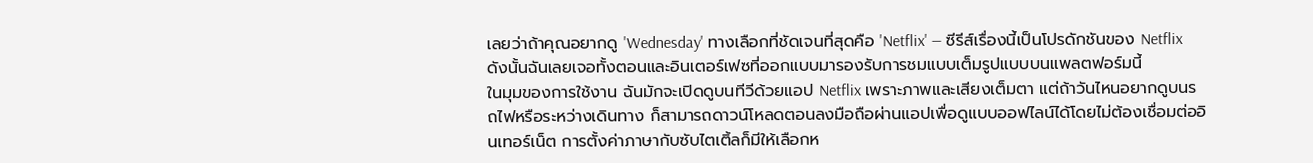เลยว่าถ้าคุณอยากดู 'Wednesday' ทางเลือกที่ชัดเจนที่สุดคือ 'Netflix' — ซีรีส์เรื่องนี้เป็นโปรดักชันของ Netflix ดังนั้นฉันเลยเจอทั้งตอนและอินเตอร์เฟซที่ออกแบบมารองรับการชมแบบเต็มรูปแบบบนแพลตฟอร์มนี้
ในมุมของการใช้งาน ฉันมักจะเปิดดูบนทีวีด้วยแอป Netflix เพราะภาพและเสียงเต็มตา แต่ถ้าวันไหนอยากดูบนรถไฟหรือระหว่างเดินทาง ก็สามารถดาวน์โหลดตอนลงมือถือผ่านแอปเพื่อดูแบบออฟไลน์ได้โดยไม่ต้องเชื่อมต่ออินเทอร์เน็ต การตั้งค่าภาษากับซับไตเติ้ลก็มีให้เลือกห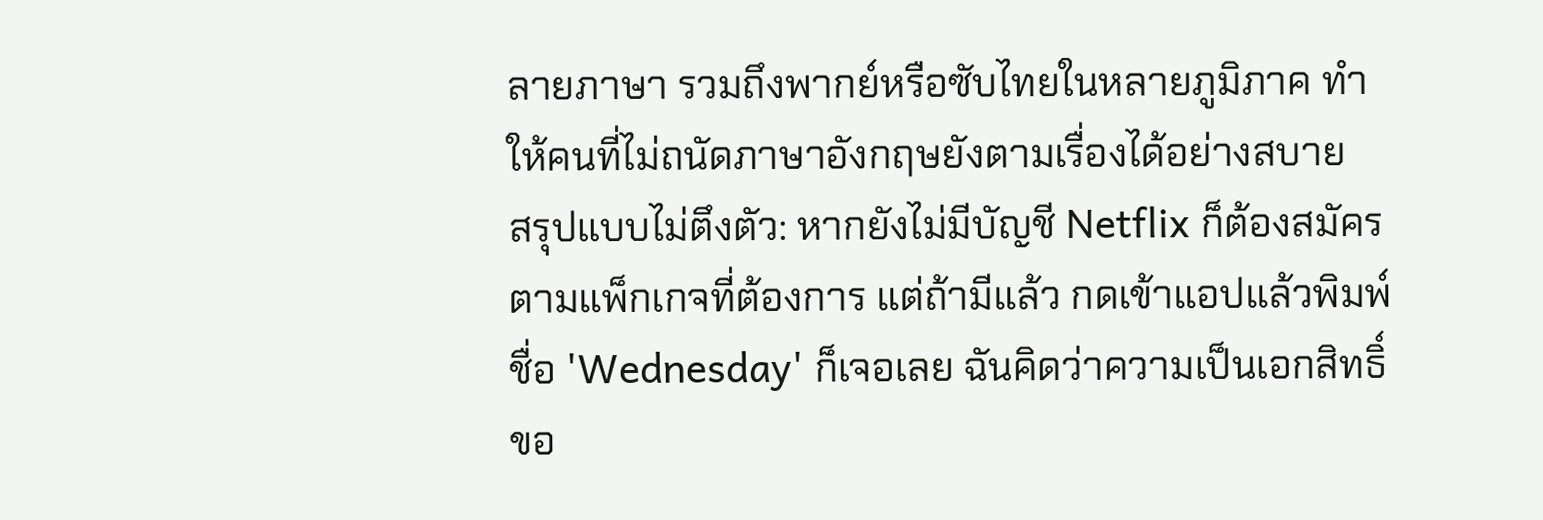ลายภาษา รวมถึงพากย์หรือซับไทยในหลายภูมิภาค ทำให้คนที่ไม่ถนัดภาษาอังกฤษยังตามเรื่องได้อย่างสบาย
สรุปแบบไม่ตึงตัว: หากยังไม่มีบัญชี Netflix ก็ต้องสมัครตามแพ็กเกจที่ต้องการ แต่ถ้ามีแล้ว กดเข้าแอปแล้วพิมพ์ชื่อ 'Wednesday' ก็เจอเลย ฉันคิดว่าความเป็นเอกสิทธิ์ขอ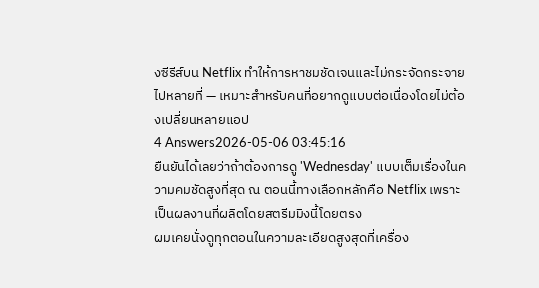งซีรีส์บน Netflix ทำให้การหาชมชัดเจนและไม่กระจัดกระจายไปหลายที่ — เหมาะสำหรับคนที่อยากดูแบบต่อเนื่องโดยไม่ต้องเปลี่ยนหลายแอป
4 Answers2026-05-06 03:45:16
ยืนยันได้เลยว่าถ้าต้องการดู 'Wednesday' แบบเต็มเรื่องในความคมชัดสูงที่สุด ณ ตอนนี้ทางเลือกหลักคือ Netflix เพราะเป็นผลงานที่ผลิตโดยสตรีมมิงนี้โดยตรง
ผมเคยนั่งดูทุกตอนในความละเอียดสูงสุดที่เครื่อง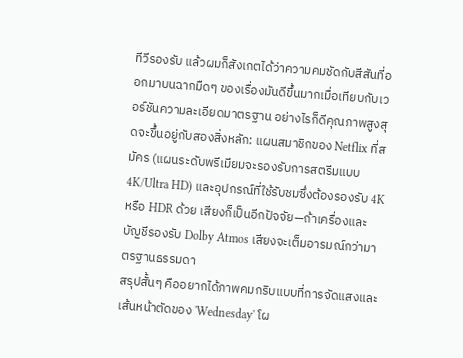ทีวีรองรับ แล้วผมก็สังเกตได้ว่าความคมชัดกับสีสันที่ออกมาบนฉากมืดๆ ของเรื่องมันดีขึ้นมากเมื่อเทียบกับเวอร์ชันความละเอียดมาตรฐาน อย่างไรก็ดีคุณภาพสูงสุดจะขึ้นอยู่กับสองสิ่งหลัก: แผนสมาชิกของ Netflix ที่สมัคร (แผนระดับพรีเมียมจะรองรับการสตรีมแบบ 4K/Ultra HD) และอุปกรณ์ที่ใช้รับชมซึ่งต้องรองรับ 4K หรือ HDR ด้วย เสียงก็เป็นอีกปัจจัย—ถ้าเครื่องและบัญชีรองรับ Dolby Atmos เสียงจะเต็มอารมณ์กว่ามาตรฐานธรรมดา
สรุปสั้นๆ คืออยากได้ภาพคมกริบแบบที่การจัดแสงและเส้นหน้าตัดของ 'Wednesday' โผ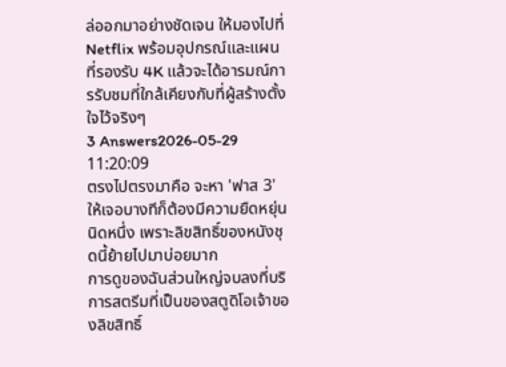ล่ออกมาอย่างชัดเจน ให้มองไปที่ Netflix พร้อมอุปกรณ์และแผนที่รองรับ 4K แล้วจะได้อารมณ์การรับชมที่ใกล้เคียงกับที่ผู้สร้างตั้งใจไว้จริงๆ
3 Answers2026-05-29 11:20:09
ตรงไปตรงมาคือ จะหา 'ฟาส 3' ให้เจอบางทีก็ต้องมีความยืดหยุ่นนิดหนึ่ง เพราะลิขสิทธิ์ของหนังชุดนี้ย้ายไปมาบ่อยมาก
การดูของฉันส่วนใหญ่จบลงที่บริการสตรีมที่เป็นของสตูดิโอเจ้าของลิขสิทธิ์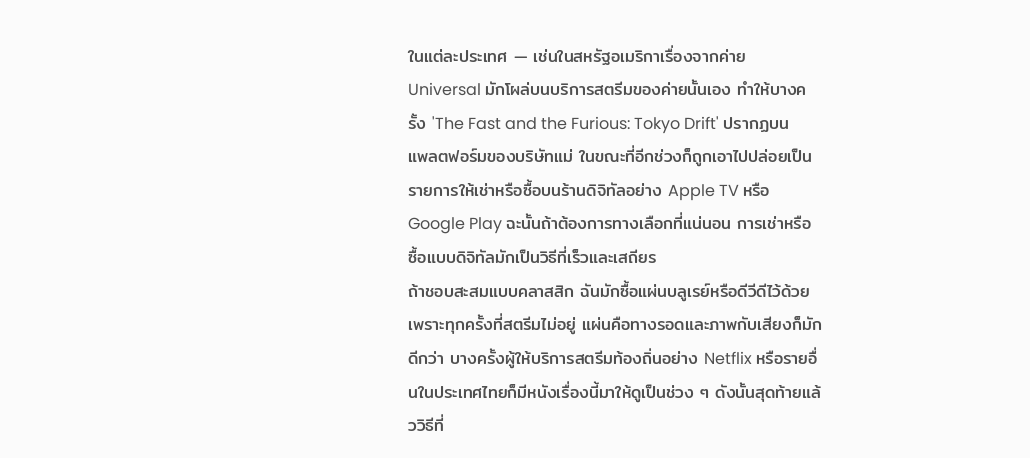ในแต่ละประเทศ — เช่นในสหรัฐอเมริกาเรื่องจากค่าย Universal มักโผล่บนบริการสตรีมของค่ายนั้นเอง ทำให้บางครั้ง 'The Fast and the Furious: Tokyo Drift' ปรากฏบนแพลตฟอร์มของบริษัทแม่ ในขณะที่อีกช่วงก็ถูกเอาไปปล่อยเป็นรายการให้เช่าหรือซื้อบนร้านดิจิทัลอย่าง Apple TV หรือ Google Play ฉะนั้นถ้าต้องการทางเลือกที่แน่นอน การเช่าหรือซื้อแบบดิจิทัลมักเป็นวิธีที่เร็วและเสถียร
ถ้าชอบสะสมแบบคลาสสิก ฉันมักซื้อแผ่นบลูเรย์หรือดีวีดีไว้ด้วย เพราะทุกครั้งที่สตรีมไม่อยู่ แผ่นคือทางรอดและภาพกับเสียงก็มักดีกว่า บางครั้งผู้ให้บริการสตรีมท้องถิ่นอย่าง Netflix หรือรายอื่นในประเทศไทยก็มีหนังเรื่องนี้มาให้ดูเป็นช่วง ๆ ดังนั้นสุดท้ายแล้ววิธีที่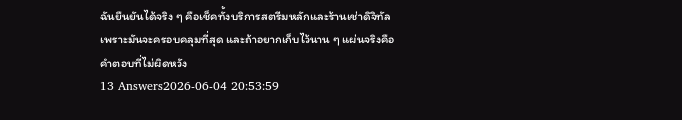ฉันยืนยันได้จริง ๆ คือเช็คทั้งบริการสตรีมหลักและร้านเช่าดิจิทัล เพราะมันจะครอบคลุมที่สุด และถ้าอยากเก็บไว้นาน ๆ แผ่นจริงคือคำตอบที่ไม่ผิดหวัง
13 Answers2026-06-04 20:53:59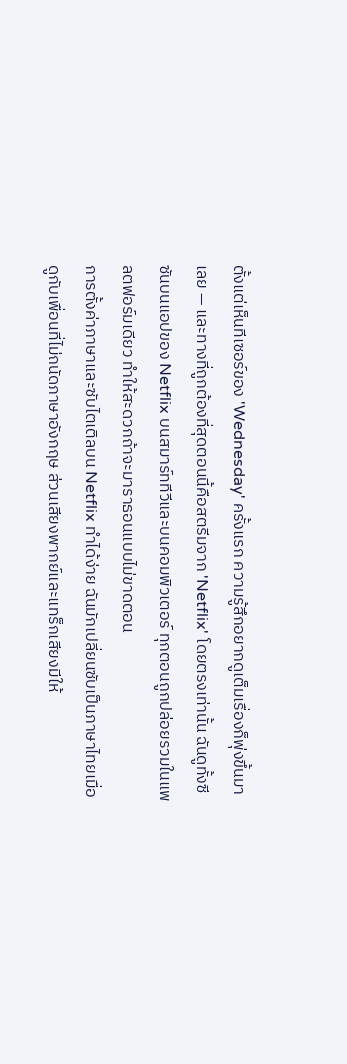ตั้งแต่เห็นทีเซอร์ของ 'Wednesday' ครั้งแรก ความรู้สึกอยากดูเต็มเรื่องก็พุ่งขึ้นมาเลย — และทางที่ถูกต้องที่สุดตอนนี้คือสตรีมจาก 'Netflix' โดยตรงเท่านั้น ฉันดูทั้งซีซันบนแอปของ Netflix บนสมาร์ททีวีและบนคอมพิวเตอร์ ทุกตอนถูกปล่อยรวมในแพลตฟอร์มเดียว ทำให้สะดวกถ้าจะมาราธอนแบบไม่ขาดตอน
การตั้งค่าภาษาและซับไตเติลบน Netflix ทำได้ง่าย ฉันมักเปลี่ยนซับเป็นภาษาไทยเมื่อดูกับเพื่อนที่ไม่ถนัดภาษาอังกฤษ ส่วนเสียงพากย์และแทร็กเสียงมีให้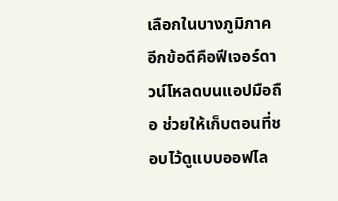เลือกในบางภูมิภาค อีกข้อดีคือฟีเจอร์ดาวน์โหลดบนแอปมือถือ ช่วยให้เก็บตอนที่ชอบไว้ดูแบบออฟไล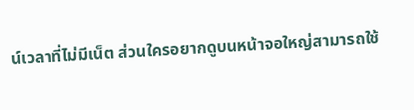น์เวลาที่ไม่มีเน็ต ส่วนใครอยากดูบนหน้าจอใหญ่สามารถใช้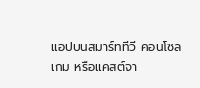แอปบนสมาร์ททีวี คอนโซลเกม หรือแคสต์จา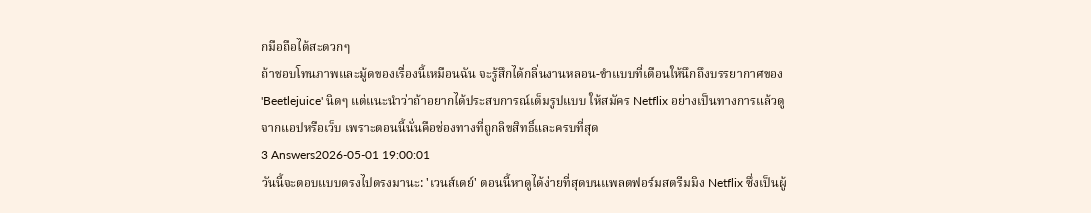กมือถือได้สะดวกๆ
ถ้าชอบโทนภาพและมู้ดของเรื่องนี้เหมือนฉัน จะรู้สึกได้กลิ่นงานหลอน-ขำแบบที่เตือนให้นึกถึงบรรยากาศของ 'Beetlejuice' นิดๆ แต่แนะนำว่าถ้าอยากได้ประสบการณ์เต็มรูปแบบ ให้สมัคร Netflix อย่างเป็นทางการแล้วดูจากแอปหรือเว็บ เพราะตอนนี้นั่นคือช่องทางที่ถูกลิขสิทธิ์และครบที่สุด
3 Answers2026-05-01 19:00:01
วันนี้จะตอบแบบตรงไปตรงมานะ: 'เวนส์เดย์' ตอนนี้หาดูได้ง่ายที่สุดบนแพลตฟอร์มสตรีมมิง Netflix ซึ่งเป็นผู้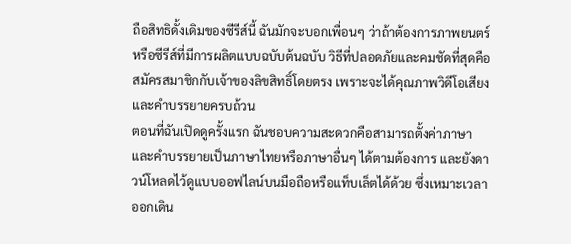ถือสิทธิดั้งเดิมของซีรีส์นี้ ฉันมักจะบอกเพื่อนๆ ว่าถ้าต้องการภาพยนตร์หรือซีรีส์ที่มีการผลิตแบบฉบับต้นฉบับ วิธีที่ปลอดภัยและคมชัดที่สุดคือสมัครสมาชิกกับเจ้าของลิขสิทธิ์โดยตรง เพราะจะได้คุณภาพวิดีโอเสียงและคำบรรยายครบถ้วน
ตอนที่ฉันเปิดดูครั้งแรก ฉันชอบความสะดวกคือสามารถตั้งค่าภาษาและคำบรรยายเป็นภาษาไทยหรือภาษาอื่นๆ ได้ตามต้องการ และยังดาวน์โหลดไว้ดูแบบออฟไลน์บนมือถือหรือแท็บเล็ตได้ด้วย ซึ่งเหมาะเวลาออกเดิน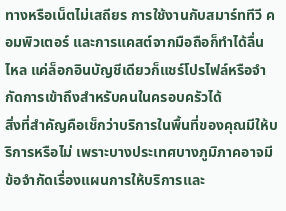ทางหรือเน็ตไม่เสถียร การใช้งานกับสมาร์ททีวี คอมพิวเตอร์ และการแคสต์จากมือถือก็ทำได้ลื่นไหล แค่ล็อกอินบัญชีเดียวก็แชร์โปรไฟล์หรือจำกัดการเข้าถึงสำหรับคนในครอบครัวได้
สิ่งที่สำคัญคือเช็กว่าบริการในพื้นที่ของคุณมีให้บริการหรือไม่ เพราะบางประเทศบางภูมิภาคอาจมีข้อจำกัดเรื่องแผนการให้บริการและ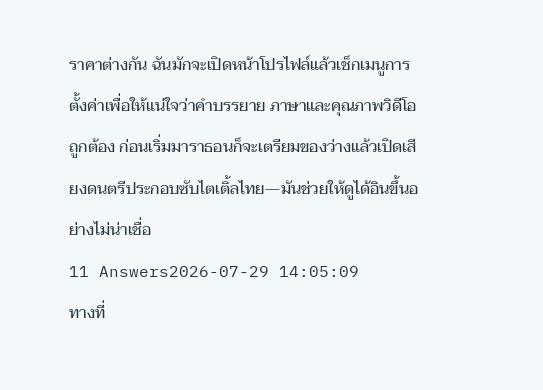ราคาต่างกัน ฉันมักจะเปิดหน้าโปรไฟล์แล้วเช็กเมนูการตั้งค่าเพื่อให้แน่ใจว่าคำบรรยาย ภาษาและคุณภาพวิดีโอถูกต้อง ก่อนเริ่มมาราธอนก็จะเตรียมของว่างแล้วเปิดเสียงดนตรีประกอบซับไตเติ้ลไทย—มันช่วยให้ดูได้อินขึ้นอย่างไม่น่าเชื่อ
11 Answers2026-07-29 14:05:09
ทางที่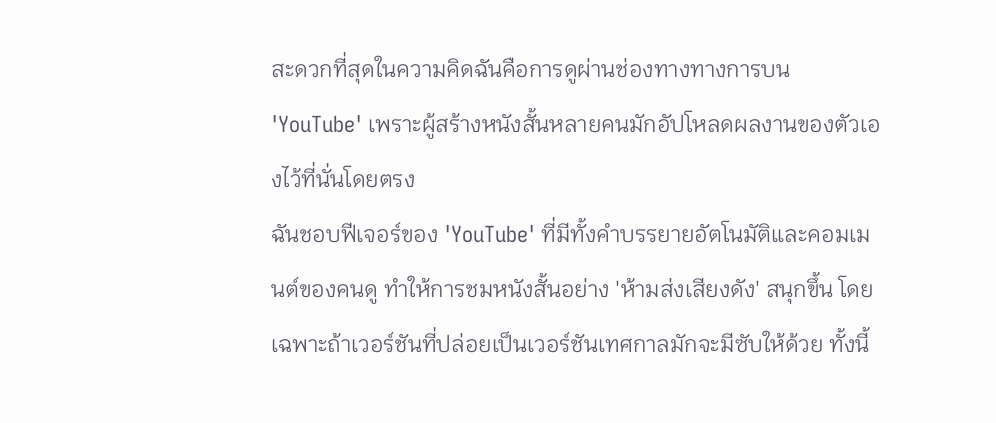สะดวกที่สุดในความคิดฉันคือการดูผ่านช่องทางทางการบน 'YouTube' เพราะผู้สร้างหนังสั้นหลายคนมักอัปโหลดผลงานของตัวเองไว้ที่นั่นโดยตรง
ฉันชอบฟีเจอร์ของ 'YouTube' ที่มีทั้งคำบรรยายอัตโนมัติและคอมเมนต์ของคนดู ทำให้การชมหนังสั้นอย่าง 'ห้ามส่งเสียงดัง' สนุกขึ้น โดยเฉพาะถ้าเวอร์ชันที่ปล่อยเป็นเวอร์ชันเทศกาลมักจะมีซับให้ด้วย ทั้งนี้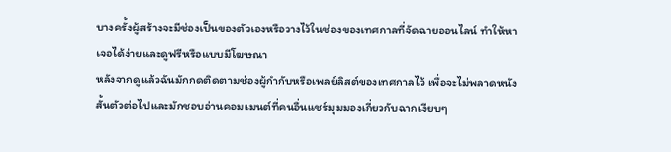บางครั้งผู้สร้างจะมีช่องเป็นของตัวเองหรือวางไว้ในช่องของเทศกาลที่จัดฉายออนไลน์ ทำให้หาเจอได้ง่ายและดูฟรีหรือแบบมีโฆษณา
หลังจากดูแล้วฉันมักกดติดตามช่องผู้กำกับหรือเพลย์ลิสต์ของเทศกาลไว้ เพื่อจะไม่พลาดหนังสั้นตัวต่อไปและมักชอบอ่านคอมเมนต์ที่คนอื่นแชร์มุมมองเกี่ยวกับฉากเงียบๆ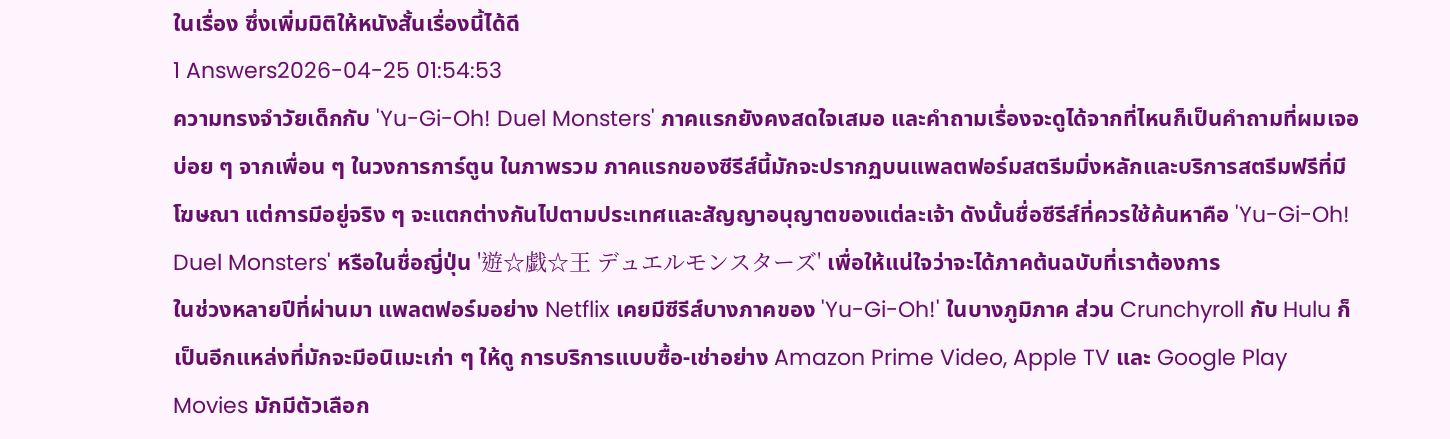ในเรื่อง ซึ่งเพิ่มมิติให้หนังสั้นเรื่องนี้ได้ดี
1 Answers2026-04-25 01:54:53
ความทรงจำวัยเด็กกับ 'Yu-Gi-Oh! Duel Monsters' ภาคแรกยังคงสดใจเสมอ และคำถามเรื่องจะดูได้จากที่ไหนก็เป็นคำถามที่ผมเจอบ่อย ๆ จากเพื่อน ๆ ในวงการการ์ตูน ในภาพรวม ภาคแรกของซีรีส์นี้มักจะปรากฏบนแพลตฟอร์มสตรีมมิ่งหลักและบริการสตรีมฟรีที่มีโฆษณา แต่การมีอยู่จริง ๆ จะแตกต่างกันไปตามประเทศและสัญญาอนุญาตของแต่ละเจ้า ดังนั้นชื่อซีรีส์ที่ควรใช้ค้นหาคือ 'Yu-Gi-Oh! Duel Monsters' หรือในชื่อญี่ปุ่น '遊☆戯☆王 デュエルモンスターズ' เพื่อให้แน่ใจว่าจะได้ภาคต้นฉบับที่เราต้องการ
ในช่วงหลายปีที่ผ่านมา แพลตฟอร์มอย่าง Netflix เคยมีซีรีส์บางภาคของ 'Yu-Gi-Oh!' ในบางภูมิภาค ส่วน Crunchyroll กับ Hulu ก็เป็นอีกแหล่งที่มักจะมีอนิเมะเก่า ๆ ให้ดู การบริการแบบซื้อ-เช่าอย่าง Amazon Prime Video, Apple TV และ Google Play Movies มักมีตัวเลือก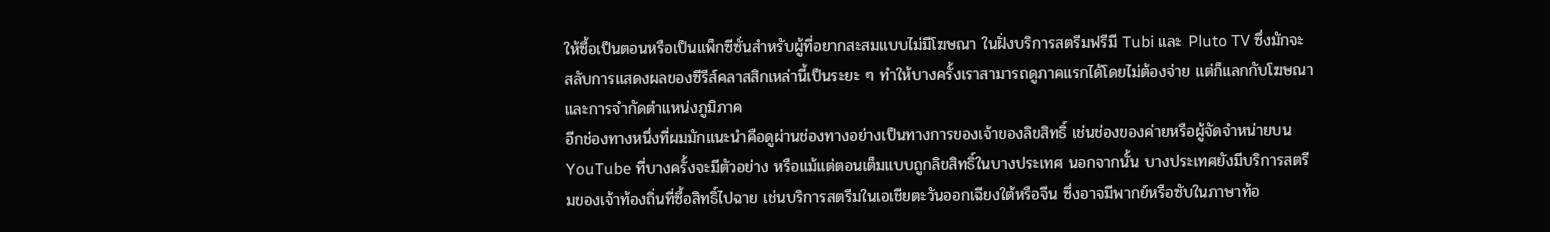ให้ซื้อเป็นตอนหรือเป็นแพ็กซีซั่นสำหรับผู้ที่อยากสะสมแบบไม่มีโฆษณา ในฝั่งบริการสตรีมฟรีมี Tubi และ Pluto TV ซึ่งมักจะสลับการแสดงผลของซีรีส์คลาสสิกเหล่านี้เป็นระยะ ๆ ทำให้บางครั้งเราสามารถดูภาคแรกได้โดยไม่ต้องจ่าย แต่ก็แลกกับโฆษณาและการจำกัดตำแหน่งภูมิภาค
อีกช่องทางหนึ่งที่ผมมักแนะนำคือดูผ่านช่องทางอย่างเป็นทางการของเจ้าของลิขสิทธิ์ เช่นช่องของค่ายหรือผู้จัดจำหน่ายบน YouTube ที่บางครั้งจะมีตัวอย่าง หรือแม้แต่ตอนเต็มแบบถูกลิขสิทธิ์ในบางประเทศ นอกจากนั้น บางประเทศยังมีบริการสตรีมของเจ้าท้องถิ่นที่ซื้อสิทธิ์ไปฉาย เช่นบริการสตรีมในเอเชียตะวันออกเฉียงใต้หรือจีน ซึ่งอาจมีพากย์หรือซับในภาษาท้อ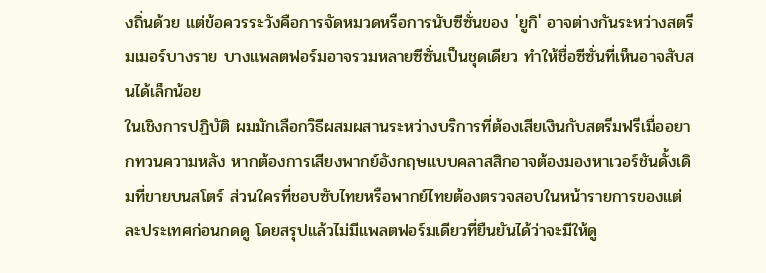งถิ่นด้วย แต่ข้อควรระวังคือการจัดหมวดหรือการนับซีซั่นของ 'ยูกิ' อาจต่างกันระหว่างสตรีมเมอร์บางราย บางแพลตฟอร์มอาจรวมหลายซีซั่นเป็นชุดเดียว ทำให้ชื่อซีซั่นที่เห็นอาจสับสนได้เล็กน้อย
ในเชิงการปฏิบัติ ผมมักเลือกวิธีผสมผสานระหว่างบริการที่ต้องเสียเงินกับสตรีมฟรีเมื่ออยากทวนความหลัง หากต้องการเสียงพากย์อังกฤษแบบคลาสสิกอาจต้องมองหาเวอร์ชันดั้งเดิมที่ขายบนสโตร์ ส่วนใครที่ชอบซับไทยหรือพากย์ไทยต้องตรวจสอบในหน้ารายการของแต่ละประเทศก่อนกดดู โดยสรุปแล้วไม่มีแพลตฟอร์มเดียวที่ยืนยันได้ว่าจะมีให้ดู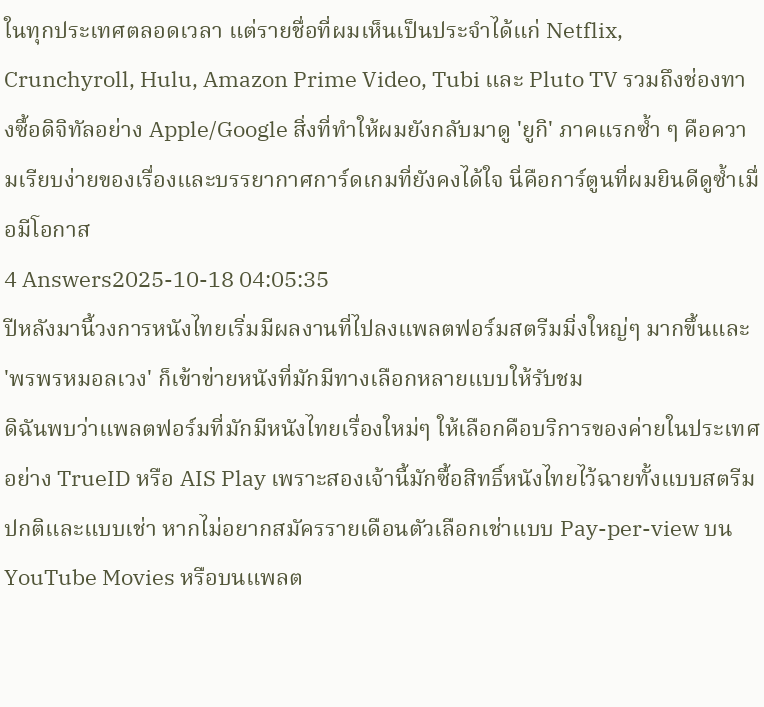ในทุกประเทศตลอดเวลา แต่รายชื่อที่ผมเห็นเป็นประจำได้แก่ Netflix, Crunchyroll, Hulu, Amazon Prime Video, Tubi และ Pluto TV รวมถึงช่องทางซื้อดิจิทัลอย่าง Apple/Google สิ่งที่ทำให้ผมยังกลับมาดู 'ยูกิ' ภาคแรกซ้ำ ๆ คือความเรียบง่ายของเรื่องและบรรยากาศการ์ดเกมที่ยังคงได้ใจ นี่คือการ์ตูนที่ผมยินดีดูซ้ำเมื่อมีโอกาส
4 Answers2025-10-18 04:05:35
ปีหลังมานี้วงการหนังไทยเริ่มมีผลงานที่ไปลงแพลตฟอร์มสตรีมมิ่งใหญ่ๆ มากขึ้นและ 'พรพรหมอลเวง' ก็เข้าข่ายหนังที่มักมีทางเลือกหลายแบบให้รับชม
ดิฉันพบว่าแพลตฟอร์มที่มักมีหนังไทยเรื่องใหม่ๆ ให้เลือกคือบริการของค่ายในประเทศอย่าง TrueID หรือ AIS Play เพราะสองเจ้านี้มักซื้อสิทธิ์หนังไทยไว้ฉายทั้งแบบสตรีมปกติและแบบเช่า หากไม่อยากสมัครรายเดือนตัวเลือกเช่าแบบ Pay-per-view บน YouTube Movies หรือบนแพลต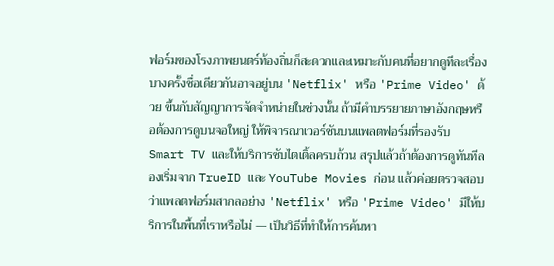ฟอร์มของโรงภาพยนตร์ท้องถิ่นก็สะดวกและเหมาะกับคนที่อยากดูทีละเรื่อง
บางครั้งชื่อเดียวกันอาจอยู่บน 'Netflix' หรือ 'Prime Video' ด้วย ขึ้นกับสัญญาการจัดจำหน่ายในช่วงนั้น ถ้ามีคำบรรยายภาษาอังกฤษหรือต้องการดูบนจอใหญ่ ให้พิจารณาเวอร์ชันบนแพลตฟอร์มที่รองรับ Smart TV และให้บริการซับไตเติ้ลครบถ้วน สรุปแล้วถ้าต้องการดูทันทีลองเริ่มจาก TrueID และ YouTube Movies ก่อน แล้วค่อยตรวจสอบว่าแพลตฟอร์มสากลอย่าง 'Netflix' หรือ 'Prime Video' มีให้บริการในพื้นที่เราหรือไม่ — เป็นวิธีที่ทำให้การค้นหา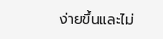ง่ายขึ้นและไม่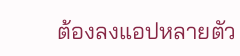ต้องลงแอปหลายตัว